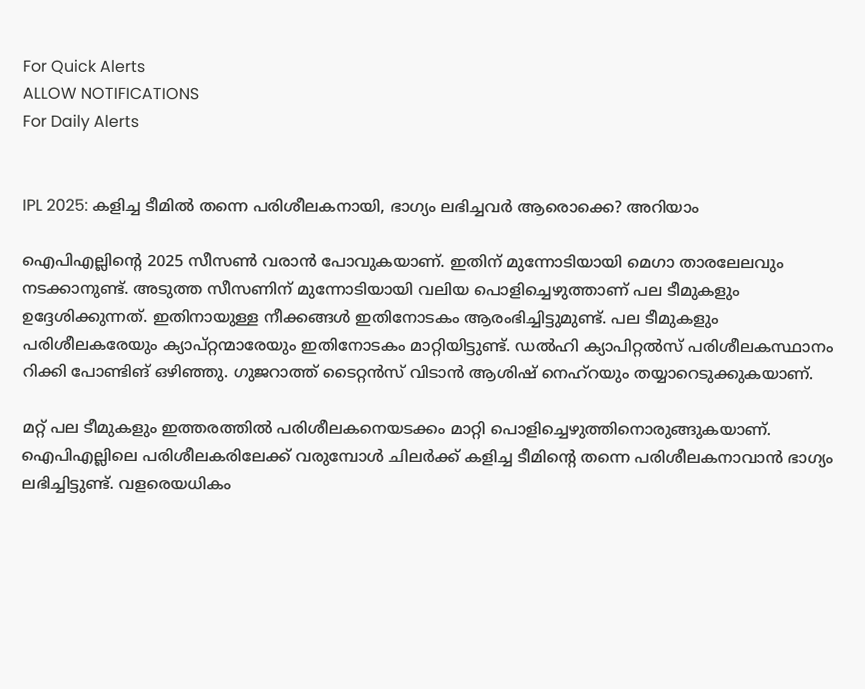For Quick Alerts
ALLOW NOTIFICATIONS
For Daily Alerts


IPL 2025: കളിച്ച ടീമില്‍ തന്നെ പരിശീലകനായി, ഭാഗ്യം ലഭിച്ചവര്‍ ആരൊക്കെ? അറിയാം

ഐപിഎല്ലിന്റെ 2025 സീസണ്‍ വരാന്‍ പോവുകയാണ്. ഇതിന് മുന്നോടിയായി മെഗാ താരലേലവും നടക്കാനുണ്ട്. അടുത്ത സീസണിന് മുന്നോടിയായി വലിയ പൊളിച്ചെഴുത്താണ് പല ടീമുകളും ഉദ്ദേശിക്കുന്നത്. ഇതിനായുള്ള നീക്കങ്ങള്‍ ഇതിനോടകം ആരംഭിച്ചിട്ടുമുണ്ട്. പല ടീമുകളും പരിശീലകരേയും ക്യാപ്റ്റന്മാരേയും ഇതിനോടകം മാറ്റിയിട്ടുണ്ട്. ഡല്‍ഹി ക്യാപിറ്റല്‍സ് പരിശീലകസ്ഥാനം റിക്കി പോണ്ടിങ് ഒഴിഞ്ഞു. ഗുജറാത്ത് ടൈറ്റന്‍സ് വിടാന്‍ ആശിഷ് നെഹ്റയും തയ്യാറെടുക്കുകയാണ്.

മറ്റ് പല ടീമുകളും ഇത്തരത്തില്‍ പരിശീലകനെയടക്കം മാറ്റി പൊളിച്ചെഴുത്തിനൊരുങ്ങുകയാണ്. ഐപിഎല്ലിലെ പരിശീലകരിലേക്ക് വരുമ്പോള്‍ ചിലര്‍ക്ക് കളിച്ച ടീമിന്റെ തന്നെ പരിശീലകനാവാന്‍ ഭാഗ്യം ലഭിച്ചിട്ടുണ്ട്. വളരെയധികം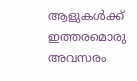ആളുകള്‍ക്ക് ഇത്തരമൊരു അവസരം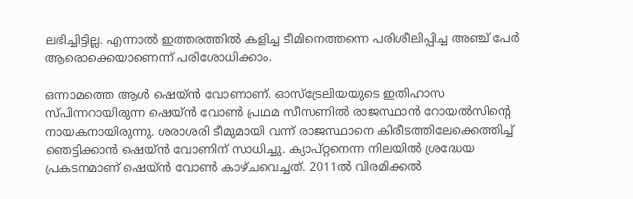ലഭിച്ചിട്ടില്ല. എന്നാല്‍ ഇത്തരത്തില്‍ കളിച്ച ടീമിനെത്തന്നെ പരിശീലിപ്പിച്ച അഞ്ച് പേര്‍ ആരൊക്കെയാണെന്ന് പരിശോധിക്കാം.

ഒന്നാമത്തെ ആള്‍ ഷെയ്ന്‍ വോണാണ്. ഓസ്ട്രേലിയയുടെ ഇതിഹാസ സ്പിന്നറായിരുന്ന ഷെയ്ന്‍ വോണ്‍ പ്രഥമ സീസണില്‍ രാജസ്ഥാന്‍ റോയല്‍സിന്റെ നായകനായിരുന്നു. ശരാശരി ടീമുമായി വന്ന് രാജസ്ഥാനെ കിരീടത്തിലേക്കെത്തിച്ച് ഞെട്ടിക്കാന്‍ ഷെയ്ന്‍ വോണിന് സാധിച്ചു. ക്യാപ്റ്റനെന്ന നിലയില്‍ ശ്രദ്ധേയ പ്രകടനമാണ് ഷെയ്ന്‍ വോണ്‍ കാഴ്ചവെച്ചത്. 2011ല്‍ വിരമിക്കല്‍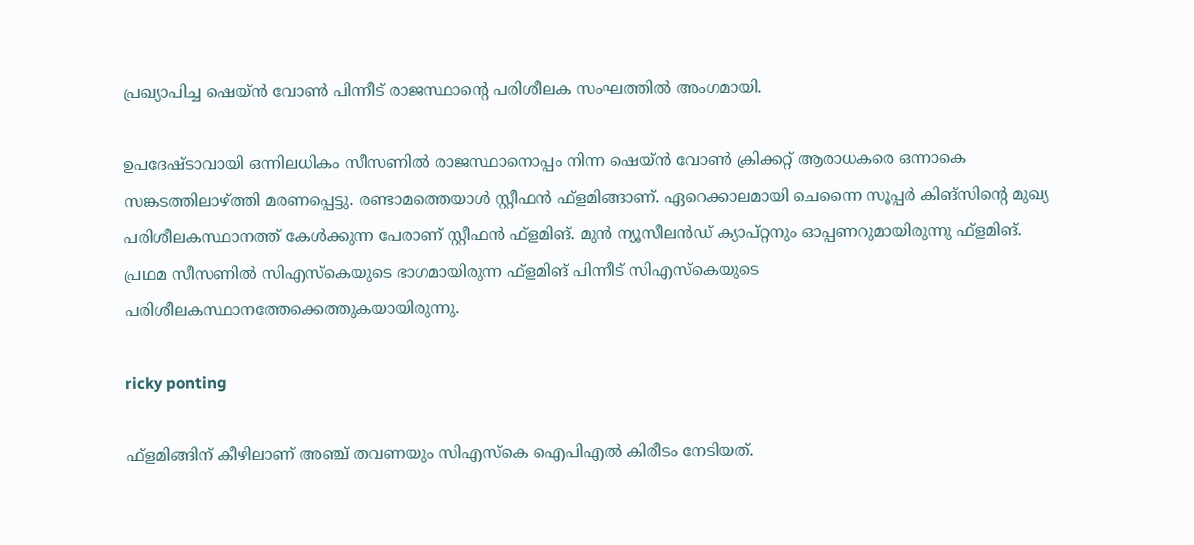പ്രഖ്യാപിച്ച ഷെയ്ന്‍ വോണ്‍ പിന്നീട് രാജസ്ഥാന്റെ പരിശീലക സംഘത്തില്‍ അംഗമായി.

ഉപദേഷ്ടാവായി ഒന്നിലധികം സീസണില്‍ രാജസ്ഥാനൊപ്പം നിന്ന ഷെയ്ന്‍ വോണ്‍ ക്രിക്കറ്റ് ആരാധകരെ ഒന്നാകെ സങ്കടത്തിലാഴ്ത്തി മരണപ്പെട്ടു. രണ്ടാമത്തെയാള്‍ സ്റ്റീഫന്‍ ഫ്ളമിങ്ങാണ്. ഏറെക്കാലമായി ചെന്നൈ സൂപ്പര്‍ കിങ്സിന്റെ മുഖ്യ പരിശീലകസ്ഥാനത്ത് കേള്‍ക്കുന്ന പേരാണ് സ്റ്റീഫന്‍ ഫ്ളമിങ്. മുന്‍ ന്യൂസീലന്‍ഡ് ക്യാപ്റ്റനും ഓപ്പണറുമായിരുന്നു ഫ്ളമിങ്. പ്രഥമ സീസണില്‍ സിഎസ്‌കെയുടെ ഭാഗമായിരുന്ന ഫ്ളമിങ് പിന്നീട് സിഎസ്‌കെയുടെ പരിശീലകസ്ഥാനത്തേക്കെത്തുകയായിരുന്നു.

ricky ponting

ഫ്ളമിങ്ങിന് കീഴിലാണ് അഞ്ച് തവണയും സിഎസ്‌കെ ഐപിഎല്‍ കിരീടം നേടിയത്.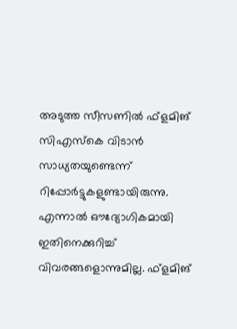അടുത്ത സീസണില്‍ ഫ്ളമിങ് സിഎസ്‌കെ വിടാന്‍ സാധ്യതയുണ്ടെന്ന് റിപ്പോര്‍ട്ടുകളുണ്ടായിരുന്നു. എന്നാല്‍ ഔദ്യോഗികമായി ഇതിനെക്കുറിച്ച് വിവരങ്ങളൊന്നുമില്ല. ഫ്ളമിങ്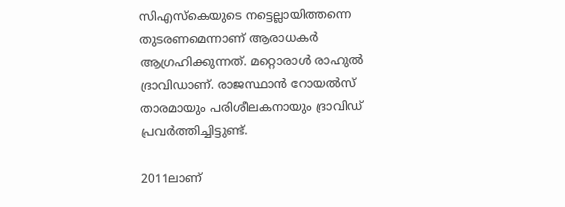സിഎസ്‌കെയുടെ നട്ടെല്ലായിത്തന്നെ തുടരണമെന്നാണ് ആരാധകര്‍ ആഗ്രഹിക്കുന്നത്. മറ്റൊരാള്‍ രാഹുല്‍ ദ്രാവിഡാണ്. രാജസ്ഥാന്‍ റോയല്‍സ് താരമായും പരിശീലകനായും ദ്രാവിഡ് പ്രവര്‍ത്തിച്ചിട്ടുണ്ട്.

2011ലാണ്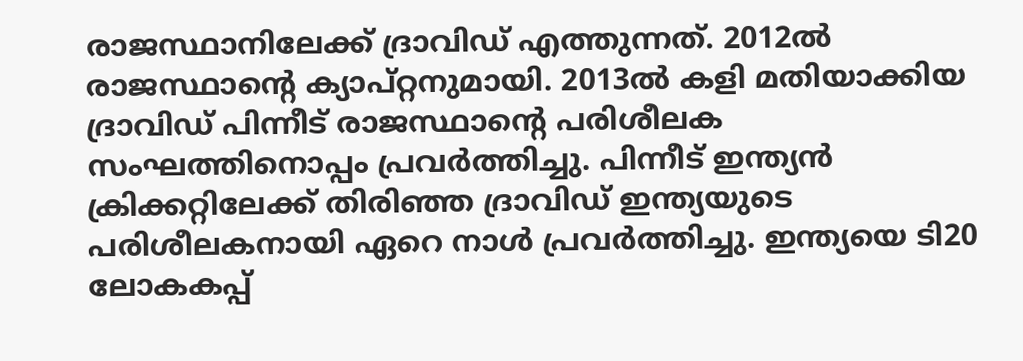രാജസ്ഥാനിലേക്ക് ദ്രാവിഡ് എത്തുന്നത്. 2012ല്‍ രാജസ്ഥാന്റെ ക്യാപ്റ്റനുമായി. 2013ല്‍ കളി മതിയാക്കിയ ദ്രാവിഡ് പിന്നീട് രാജസ്ഥാന്റെ പരിശീലക സംഘത്തിനൊപ്പം പ്രവര്‍ത്തിച്ചു. പിന്നീട് ഇന്ത്യന്‍ ക്രിക്കറ്റിലേക്ക് തിരിഞ്ഞ ദ്രാവിഡ് ഇന്ത്യയുടെ പരിശീലകനായി ഏറെ നാള്‍ പ്രവര്‍ത്തിച്ചു. ഇന്ത്യയെ ടി20 ലോകകപ്പ്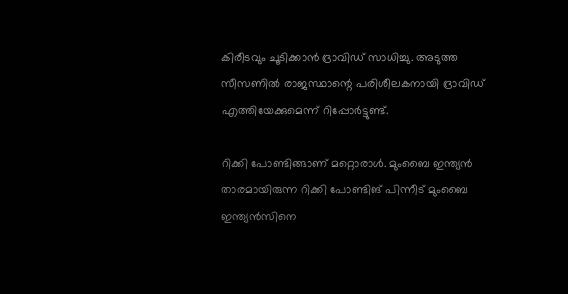കിരീടവും ചൂടിക്കാന്‍ ദ്രാവിഡ് സാധിച്ചു. അടുത്ത സീസണില്‍ രാജസ്ഥാന്റെ പരിശീലകനായി ദ്രാവിഡ് എത്തിയേക്കുമെന്ന് റിപ്പോര്‍ട്ടുണ്ട്.

റിക്കി പോണ്ടിങ്ങാണ് മറ്റൊരാള്‍. മുംബൈ ഇന്ത്യന്‍ താരമായിരുന്ന റിക്കി പോണ്ടിങ് പിന്നീട് മുംബൈ ഇന്ത്യന്‍സിനെ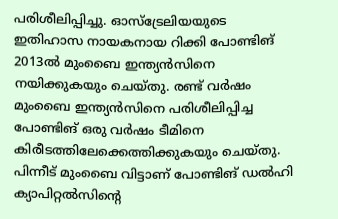പരിശീലിപ്പിച്ചു. ഓസ്ട്രേലിയയുടെ ഇതിഹാസ നായകനായ റിക്കി പോണ്ടിങ് 2013ല്‍ മുംബൈ ഇന്ത്യന്‍സിനെ നയിക്കുകയും ചെയ്തു. രണ്ട് വര്‍ഷം മുംബൈ ഇന്ത്യന്‍സിനെ പരിശീലിപ്പിച്ച പോണ്ടിങ് ഒരു വര്‍ഷം ടീമിനെ കിരീടത്തിലേക്കെത്തിക്കുകയും ചെയ്തു. പിന്നീട് മുംബൈ വിട്ടാണ് പോണ്ടിങ് ഡല്‍ഹി ക്യാപിറ്റല്‍സിന്റെ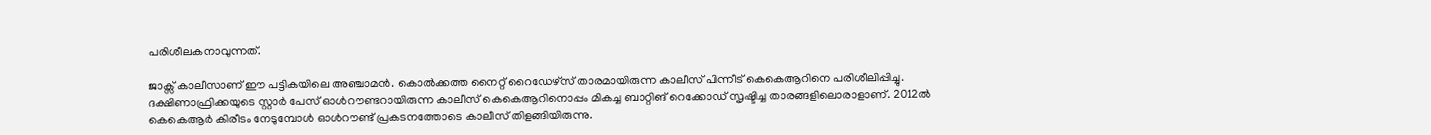പരിശീലകനാവുന്നത്.

ജാക്സ് കാലീസാണ് ഈ പട്ടികയിലെ അഞ്ചാമന്‍. കൊല്‍ക്കത്ത നൈറ്റ് റൈഡേഴ്സ് താരമായിരുന്ന കാലീസ് പിന്നീട് കെകെആറിനെ പരിശീലിപ്പിച്ചു. ദക്ഷിണാഫ്രിക്കയുടെ സ്റ്റാര്‍ പേസ് ഓള്‍റൗണ്ടറായിരുന്ന കാലീസ് കെകെആറിനൊപ്പം മികച്ച ബാറ്റിങ് റെക്കോഡ് സൃഷ്ടിച്ച താരങ്ങളിലൊരാളാണ്. 2012ല്‍ കെകെആര്‍ കിരീടം നേടുമ്പോള്‍ ഓള്‍റൗണ്ട് പ്രകടനത്തോടെ കാലീസ് തിളങ്ങിയിരുന്നു.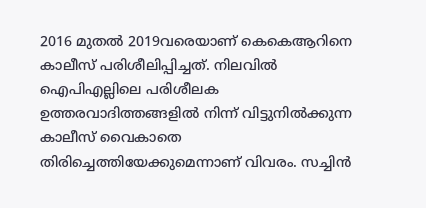2016 മുതല്‍ 2019വരെയാണ് കെകെആറിനെ കാലീസ് പരിശീലിപ്പിച്ചത്. നിലവില്‍ ഐപിഎല്ലിലെ പരിശീലക ഉത്തരവാദിത്തങ്ങളില്‍ നിന്ന് വിട്ടുനില്‍ക്കുന്ന കാലീസ് വൈകാതെ തിരിച്ചെത്തിയേക്കുമെന്നാണ് വിവരം. സച്ചിന്‍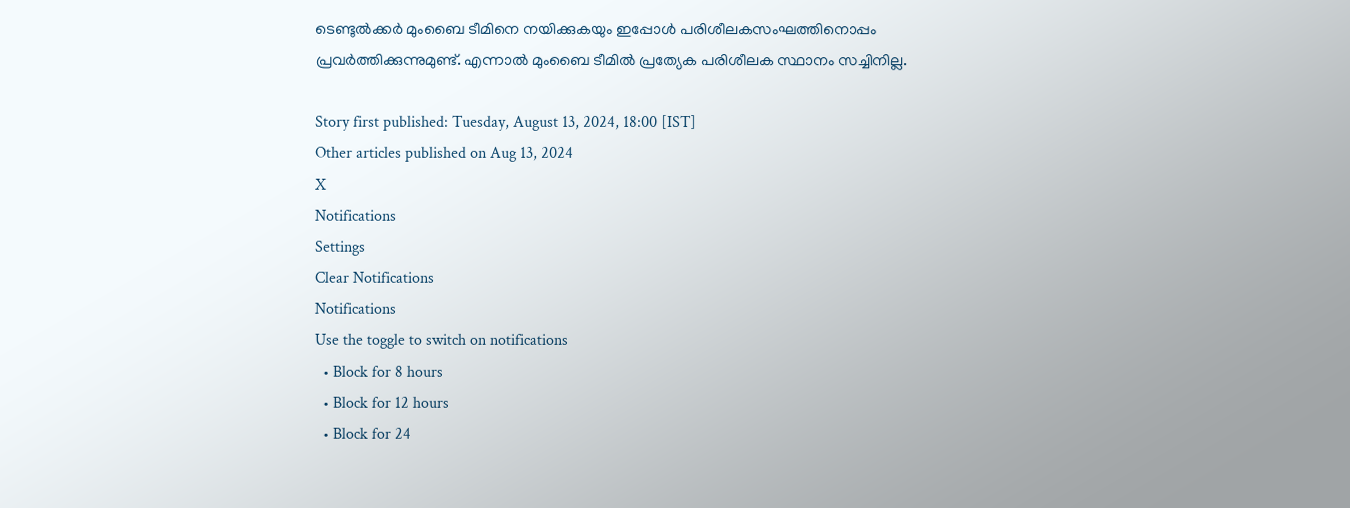ടെണ്ടുല്‍ക്കര്‍ മുംബൈ ടീമിനെ നയിക്കുകയും ഇപ്പോള്‍ പരിശീലകസംഘത്തിനൊപ്പം പ്രവര്‍ത്തിക്കുന്നുമുണ്ട്. എന്നാല്‍ മുംബൈ ടീമില്‍ പ്രത്യേക പരിശീലക സ്ഥാനം സച്ചിനില്ല.

Story first published: Tuesday, August 13, 2024, 18:00 [IST]
Other articles published on Aug 13, 2024
X
Notifications
Settings
Clear Notifications
Notifications
Use the toggle to switch on notifications
  • Block for 8 hours
  • Block for 12 hours
  • Block for 24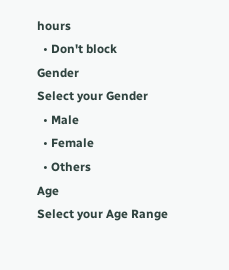hours
  • Don't block
Gender
Select your Gender
  • Male
  • Female
  • Others
Age
Select your Age Range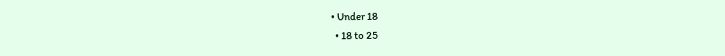• Under 18
  • 18 to 25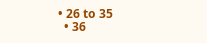• 26 to 35
  • 36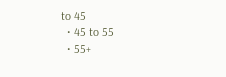to 45
  • 45 to 55
  • 55+